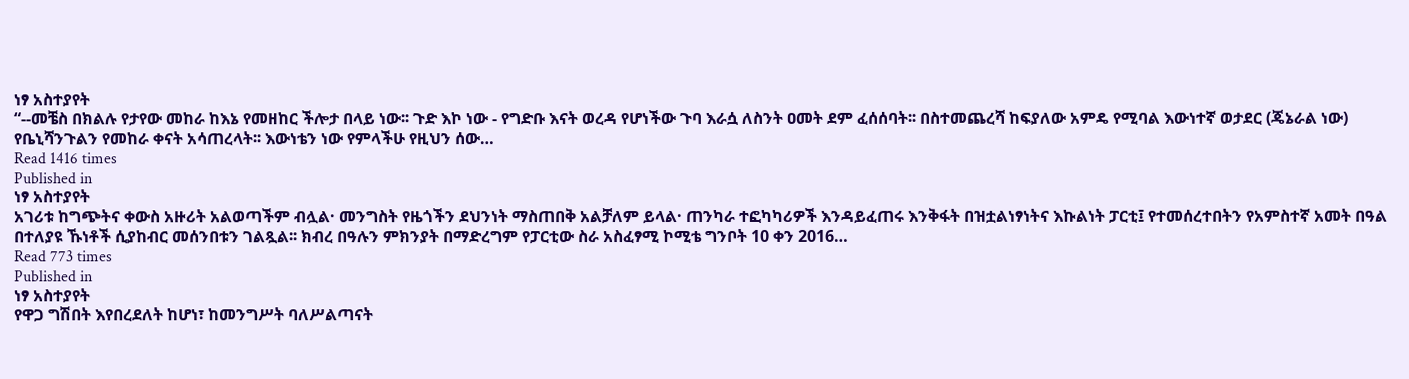ነፃ አስተያየት
“--መቼስ በክልሉ የታየው መከራ ከእኔ የመዘከር ችሎታ በላይ ነው፡፡ ጉድ እኮ ነው - የግድቡ እናት ወረዳ የሆነችው ጉባ እራሷ ለስንት ዐመት ደም ፈሰሰባት፡፡ በስተመጨረሻ ከፍያለው አምዴ የሚባል እውነተኛ ወታደር (ጄኔራል ነው) የቤኒሻንጉልን የመከራ ቀናት አሳጠረላት፡፡ እውነቴን ነው የምላችሁ የዚህን ሰው…
Read 1416 times
Published in
ነፃ አስተያየት
አገሪቱ ከግጭትና ቀውስ አዙሪት አልወጣችም ብሏል· መንግስት የዜጎችን ደህንነት ማስጠበቅ አልቻለም ይላል· ጠንካራ ተፎካካሪዎች እንዳይፈጠሩ እንቅፋት በዝቷልነፃነትና እኩልነት ፓርቲ፤ የተመሰረተበትን የአምስተኛ አመት በዓል በተለያዩ ኹነቶች ሲያከብር መሰንበቱን ገልጿል፡፡ ክብረ በዓሉን ምክንያት በማድረግም የፓርቲው ስራ አስፈፃሚ ኮሚቴ ግንቦት 10 ቀን 2016…
Read 773 times
Published in
ነፃ አስተያየት
የዋጋ ግሽበት እየበረደለት ከሆነ፣ ከመንግሥት ባለሥልጣናት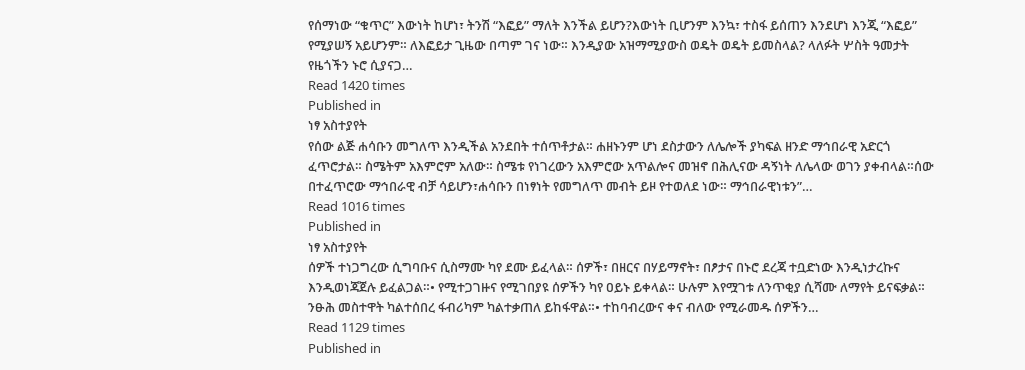የሰማነው “ቁጥር” እውነት ከሆነ፣ ትንሽ “እፎይ” ማለት እንችል ይሆን?እውነት ቢሆንም እንኳ፣ ተስፋ ይሰጠን እንደሆነ እንጂ “እፎይ” የሚያሠኝ አይሆንም። ለእፎይታ ጊዜው በጣም ገና ነው። እንዲያው አዝማሚያውስ ወዴት ወዴት ይመስላል? ላለፉት ሦስት ዓመታት የዜጎችን ኑሮ ሲያናጋ…
Read 1420 times
Published in
ነፃ አስተያየት
የሰው ልጅ ሐሳቡን መግለጥ እንዲችል አንደበት ተሰጥቶታል። ሐዘኑንም ሆነ ደስታውን ለሌሎች ያካፍል ዘንድ ማኅበራዊ አድርጎ ፈጥሮታል። ስሜትም አእምሮም አለው። ስሜቱ የነገረውን አእምሮው አጥልሎና መዝኖ በሕሊናው ዳኝነት ለሌላው ወገን ያቀብላል።ሰው በተፈጥሮው ማኅበራዊ ብቻ ሳይሆን፣ሐሳቡን በነፃነት የመግለጥ መብት ይዞ የተወለደ ነው። ማኅበራዊነቱን”…
Read 1016 times
Published in
ነፃ አስተያየት
ሰዎች ተነጋግረው ሲግባቡና ሲስማሙ ካየ ደሙ ይፈላል። ሰዎች፣ በዘርና በሃይማኖት፣ በፆታና በኑሮ ደረጃ ተቧድነው እንዲነታረኩና እንዲወነጃጀሉ ይፈልጋል።• የሚተጋገዙና የሚገበያዩ ሰዎችን ካየ ዐይኑ ይቀላል። ሁሉም እየሟገቱ ለንጥቂያ ሲሻሙ ለማየት ይናፍቃል። ንፁሕ መስተዋት ካልተሰበረ ፋብሪካም ካልተቃጠለ ይከፋዋል።• ተከባብረውና ቀና ብለው የሚራመዱ ሰዎችን…
Read 1129 times
Published in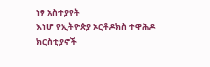ነፃ አስተያየት
እነሆ የኢትዮጵያ ኦርቶዶክስ ተዋሕዶ ክርስቲያኖች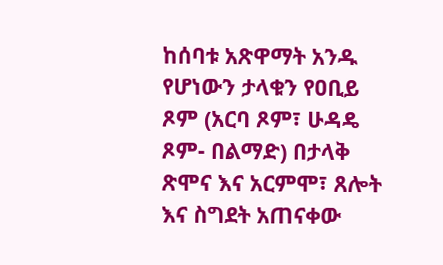ከሰባቱ አጽዋማት አንዱ የሆነውን ታላቁን የዐቢይ ጾም (አርባ ጾም፣ ሁዳዴ ጾም- በልማድ) በታላቅ ጽሞና እና አርምሞ፣ ጸሎት እና ስግደት አጠናቀው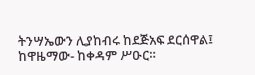ትንሣኤውን ሊያከብሩ ከደጅአፍ ደርሰዋል፤ ከዋዜማው- ከቀዳም ሥዑር።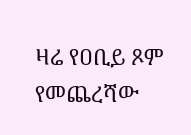ዛሬ የዐቢይ ጾም የመጨረሻው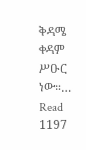ቅዳሜ ቀዳም ሥዑር ነው።…
Read 1197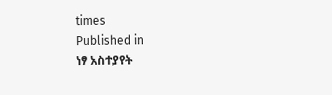times
Published in
ነፃ አስተያየት